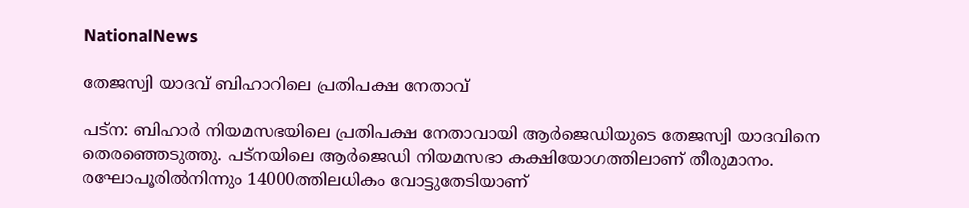NationalNews

തേജസ്വി യാദവ് ബിഹാറിലെ പ്രതിപക്ഷ നേതാവ്

പട്‌ന: ബിഹാർ നിയമസഭയിലെ പ്രതിപക്ഷ നേതാവായി ആർജെഡിയുടെ തേജസ്വി യാദവിനെ തെരഞ്ഞെടുത്തു. പട്‌നയിലെ ആർജെഡി നിയമസഭാ കക്ഷിയോഗത്തിലാണ് തീരുമാനം. രഘോപൂരിൽനിന്നും 14000ത്തിലധികം വോട്ടുതേടിയാണ്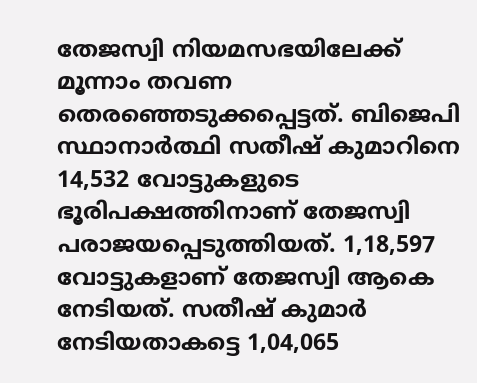തേജസ്വി നിയമസഭയിലേക്ക് മൂന്നാം തവണ തെരഞ്ഞെടുക്കപ്പെട്ടത്. ബിജെപി സ്ഥാനാര്‍ത്ഥി സതീഷ് കുമാറിനെ 14,532 വോട്ടുകളുടെ ഭൂരിപക്ഷത്തിനാണ് തേജസ്വി പരാജയപ്പെടുത്തിയത്. 1,18,597 വോട്ടുകളാണ് തേജസ്വി ആകെ നേടിയത്. സതീഷ് കുമാർ നേടിയതാകട്ടെ 1,04,065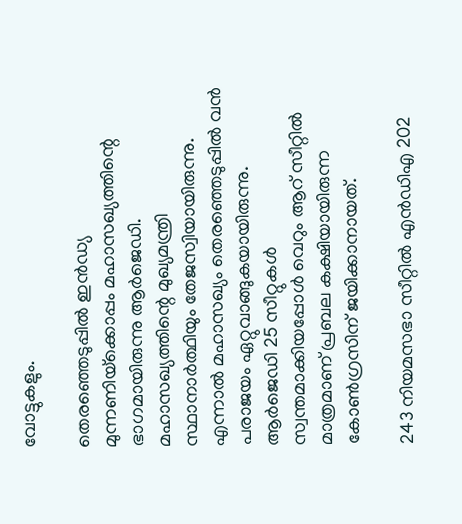വോട്ടുകളും.

തെരഞ്ഞെടുപ്പിൽ ഇൻഡ്യ മുന്നണിയ്‌ക്കൊപ്പം മഹാസഖ്യത്തിന്റെ ഭാഗമായിരുന്നു ആർജെഡി. മഹാസഖ്യത്തിന്റെ മുഖ്യമന്ത്രി സ്ഥാനാർത്ഥിയും തേജസ്വിയായിരുന്നു. എന്നാൽ മഹാസഖ്യം തെരഞ്ഞെടുപ്പിൽ വൻ പരാജയം ഏറ്റുവാങ്ങുകയായിരുന്നു. ആർജെഡി 25 സീറ്റുകൾ സ്വന്തമാക്കിയപ്പോൾ വെറും ആറ് സീറ്റിൽ മാത്രമാണ് പ്രബല കക്ഷിയായിരുന്ന കോൺഗ്രസിന് ജയിക്കാനായത്.

243 നിയമസഭാ സീറ്റിൽ എൻഡിഎ 202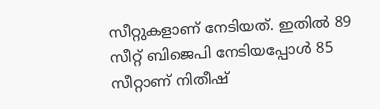സീറ്റുകളാണ് നേടിയത്. ഇതിൽ 89 സീറ്റ് ബിജെപി നേടിയപ്പോൾ 85 സീറ്റാണ് നിതീഷ്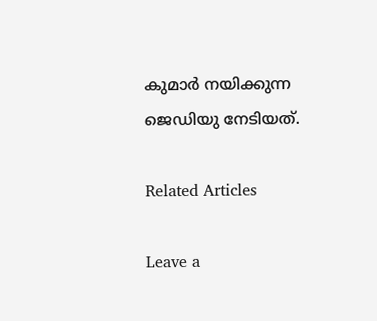കുമാർ നയിക്കുന്ന ജെഡിയു നേടിയത്.

Related Articles

Leave a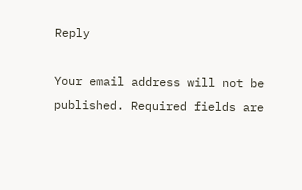Reply

Your email address will not be published. Required fields are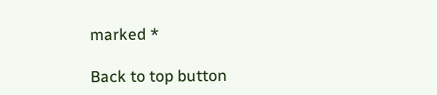marked *

Back to top button